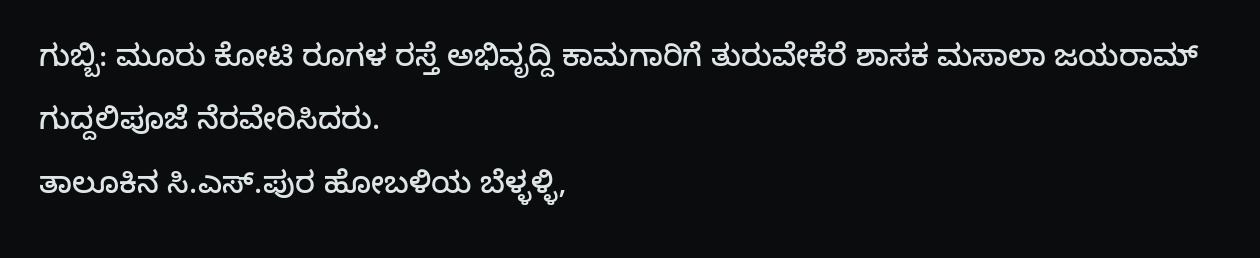ಗುಬ್ಬಿ: ಮೂರು ಕೋಟಿ ರೂಗಳ ರಸ್ತೆ ಅಭಿವೃದ್ದಿ ಕಾಮಗಾರಿಗೆ ತುರುವೇಕೆರೆ ಶಾಸಕ ಮಸಾಲಾ ಜಯರಾಮ್ ಗುದ್ದಲಿಪೂಜೆ ನೆರವೇರಿಸಿದರು.
ತಾಲೂಕಿನ ಸಿ.ಎಸ್.ಪುರ ಹೋಬಳಿಯ ಬೆಳ್ಳಳ್ಳಿ,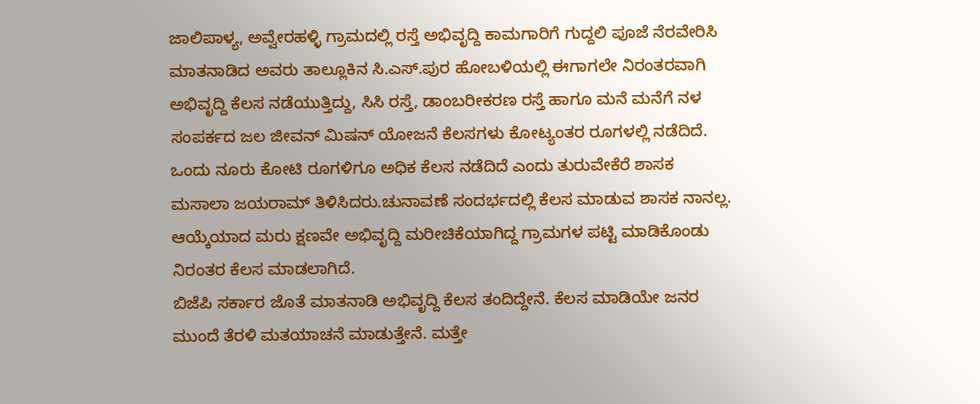ಜಾಲಿಪಾಳ್ಯ, ಅವ್ವೇರಹಳ್ಳಿ ಗ್ರಾಮದಲ್ಲಿ ರಸ್ತೆ ಅಭಿವೃದ್ದಿ ಕಾಮಗಾರಿಗೆ ಗುದ್ದಲಿ ಪೂಜೆ ನೆರವೇರಿಸಿ ಮಾತನಾಡಿದ ಅವರು ತಾಲ್ಲೂಕಿನ ಸಿ.ಎಸ್.ಪುರ ಹೋಬಳಿಯಲ್ಲಿ ಈಗಾಗಲೇ ನಿರಂತರವಾಗಿ ಅಭಿವೃದ್ದಿ ಕೆಲಸ ನಡೆಯುತ್ತಿದ್ದು, ಸಿಸಿ ರಸ್ತೆ, ಡಾಂಬರೀಕರಣ ರಸ್ತೆ ಹಾಗೂ ಮನೆ ಮನೆಗೆ ನಳ ಸಂಪರ್ಕದ ಜಲ ಜೀವನ್ ಮಿಷನ್ ಯೋಜನೆ ಕೆಲಸಗಳು ಕೋಟ್ಯಂತರ ರೂಗಳಲ್ಲಿ ನಡೆದಿದೆ. ಒಂದು ನೂರು ಕೋಟಿ ರೂಗಳಿಗೂ ಅಧಿಕ ಕೆಲಸ ನಡೆದಿದೆ ಎಂದು ತುರುವೇಕೆರೆ ಶಾಸಕ ಮಸಾಲಾ ಜಯರಾಮ್ ತಿಳಿಸಿದರು.ಚುನಾವಣೆ ಸಂದರ್ಭದಲ್ಲಿ ಕೆಲಸ ಮಾಡುವ ಶಾಸಕ ನಾನಲ್ಲ. ಆಯ್ಕೆಯಾದ ಮರು ಕ್ಷಣವೇ ಅಭಿವೃದ್ದಿ ಮರೀಚಿಕೆಯಾಗಿದ್ದ ಗ್ರಾಮಗಳ ಪಟ್ಟಿ ಮಾಡಿಕೊಂಡು ನಿರಂತರ ಕೆಲಸ ಮಾಡಲಾಗಿದೆ.
ಬಿಜೆಪಿ ಸರ್ಕಾರ ಜೊತೆ ಮಾತನಾಡಿ ಅಭಿವೃದ್ದಿ ಕೆಲಸ ತಂದಿದ್ದೇನೆ. ಕೆಲಸ ಮಾಡಿಯೇ ಜನರ ಮುಂದೆ ತೆರಳಿ ಮತಯಾಚನೆ ಮಾಡುತ್ತೇನೆ. ಮತ್ತೇ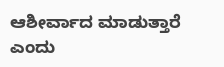ಆಶೀರ್ವಾದ ಮಾಡುತ್ತಾರೆ ಎಂದು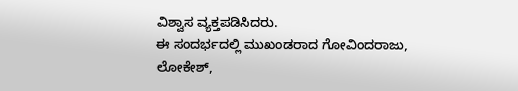ವಿಶ್ವಾಸ ವ್ಯಕ್ತಪಡಿಸಿದರು.
ಈ ಸಂದರ್ಭದಲ್ಲಿ ಮುಖಂಡರಾದ ಗೋವಿಂದರಾಜು, ಲೋಕೇಶ್,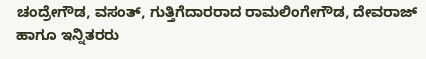ಚಂದ್ರೇಗೌಡ, ವಸಂತ್, ಗುತ್ತಿಗೆದಾರರಾದ ರಾಮಲಿಂಗೇಗೌಡ, ದೇವರಾಜ್ ಹಾಗೂ ಇನ್ನಿತರರು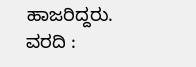ಹಾಜರಿದ್ದರು.
ವರದಿ :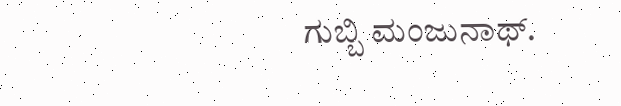ಗುಬ್ಬಿ ಮಂಜುನಾಥ್.